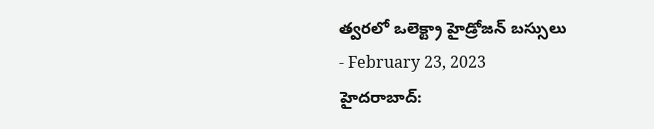త్వరలో ఒలెక్ట్రా హైడ్రోజన్ బస్సులు
- February 23, 2023
హైదరాబాద్: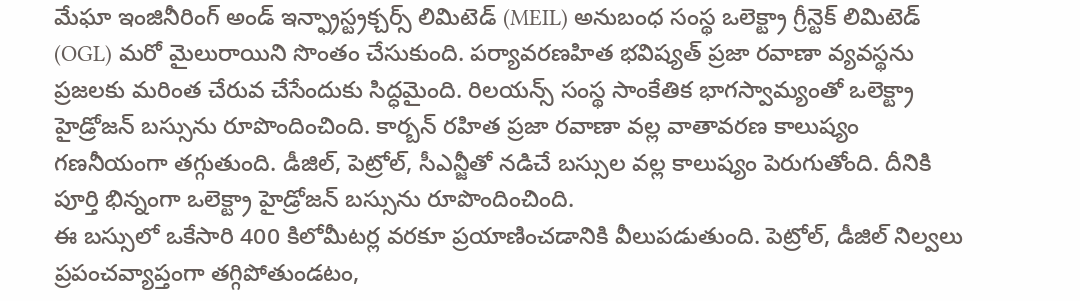మేఘా ఇంజినీరింగ్ అండ్ ఇన్ఫ్రాస్ట్రక్చర్స్ లిమిటెడ్ (MEIL) అనుబంధ సంస్థ ఒలెక్ట్రా గ్రీన్టెక్ లిమిటెడ్ (OGL) మరో మైలురాయిని సొంతం చేసుకుంది. పర్యావరణహిత భవిష్యత్ ప్రజా రవాణా వ్యవస్థను ప్రజలకు మరింత చేరువ చేసేందుకు సిద్ధమైంది. రిలయన్స్ సంస్థ సాంకేతిక భాగస్వామ్యంతో ఒలెక్ట్రా హైడ్రోజన్ బస్సును రూపొందించింది. కార్బన్ రహిత ప్రజా రవాణా వల్ల వాతావరణ కాలుష్యం గణనీయంగా తగ్గుతుంది. డీజిల్, పెట్రోల్, సీఎన్జీతో నడిచే బస్సుల వల్ల కాలుష్యం పెరుగుతోంది. దీనికి పూర్తి భిన్నంగా ఒలెక్ట్రా హైడ్రోజన్ బస్సును రూపొందించింది.
ఈ బస్సులో ఒకేసారి 400 కిలోమీటర్ల వరకూ ప్రయాణించడానికి వీలుపడుతుంది. పెట్రోల్, డీజిల్ నిల్వలు ప్రపంచవ్యాప్తంగా తగ్గిపోతుండటం,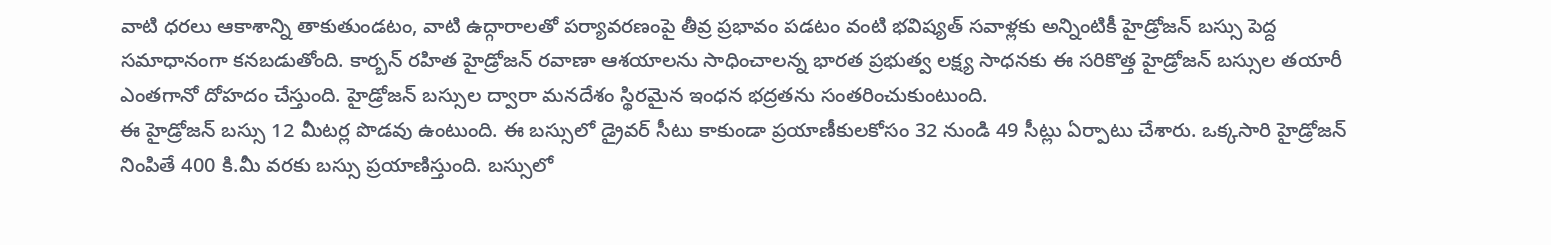వాటి ధరలు ఆకాశాన్ని తాకుతుండటం, వాటి ఉద్గారాలతో పర్యావరణంపై తీవ్ర ప్రభావం పడటం వంటి భవిష్యత్ సవాళ్లకు అన్నింటికీ హైడ్రోజన్ బస్సు పెద్ద సమాధానంగా కనబడుతోంది. కార్బన్ రహిత హైడ్రోజన్ రవాణా ఆశయాలను సాధించాలన్న భారత ప్రభుత్వ లక్ష్య సాధనకు ఈ సరికొత్త హైడ్రోజన్ బస్సుల తయారీ ఎంతగానో దోహదం చేస్తుంది. హైడ్రోజన్ బస్సుల ద్వారా మనదేశం స్థిరమైన ఇంధన భద్రతను సంతరించుకుంటుంది.
ఈ హైడ్రోజన్ బస్సు 12 మీటర్ల పొడవు ఉంటుంది. ఈ బస్సులో డ్రైవర్ సీటు కాకుండా ప్రయాణీకులకోసం 32 నుండి 49 సీట్లు ఏర్పాటు చేశారు. ఒక్కసారి హైడ్రోజన్ నింపితే 400 కి.మీ వరకు బస్సు ప్రయాణిస్తుంది. బస్సులో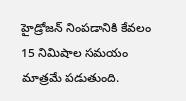హైడ్రోజన్ నింపడానికి కేవలం 15 నిమిషాల సమయం మాత్రమే పడుతుంది.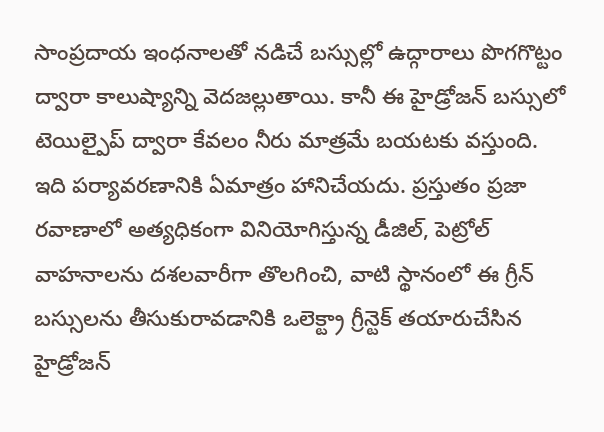సాంప్రదాయ ఇంధనాలతో నడిచే బస్సుల్లో ఉద్గారాలు పొగగొట్టం ద్వారా కాలుష్యాన్ని వెదజల్లుతాయి. కానీ ఈ హైడ్రోజన్ బస్సులో టెయిల్పైప్ ద్వారా కేవలం నీరు మాత్రమే బయటకు వస్తుంది. ఇది పర్యావరణానికి ఏమాత్రం హానిచేయదు. ప్రస్తుతం ప్రజా రవాణాలో అత్యధికంగా వినియోగిస్తున్న డీజిల్, పెట్రోల్ వాహనాలను దశలవారీగా తొలగించి, వాటి స్థానంలో ఈ గ్రీన్ బస్సులను తీసుకురావడానికి ఒలెక్ట్రా గ్రీన్టెక్ తయారుచేసిన హైడ్రోజన్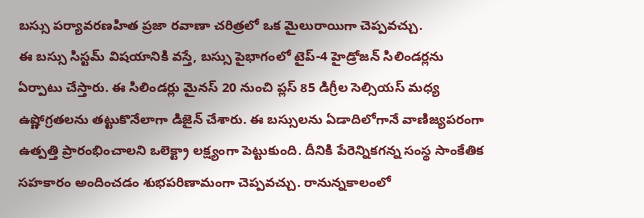బస్సు పర్యావరణహిత ప్రజా రవాణా చరిత్రలో ఒక మైలురాయిగా చెప్పవచ్చు.
ఈ బస్సు సిస్టమ్ విషయానికి వస్తే, బస్సు పైభాగంలో టైప్-4 హైడ్రోజన్ సిలిండర్లను ఏర్పాటు చేస్తారు. ఈ సిలిండర్లు మైనస్ 20 నుంచి ప్లస్ 85 డిగ్రీల సెల్సియస్ మధ్య ఉష్ణోగ్రతలను తట్టుకొనేలాగా డిజైన్ చేశారు. ఈ బస్సులను ఏడాదిలోగానే వాణిజ్యపరంగా ఉత్పత్తి ప్రారంభించాలని ఒలెక్ట్రా లక్ష్యంగా పెట్టుకుంది. దీనికి పేరెన్నికగన్న సంస్థ సాంకేతిక సహకారం అందించడం శుభపరిణామంగా చెప్పవచ్చు. రానున్నకాలంలో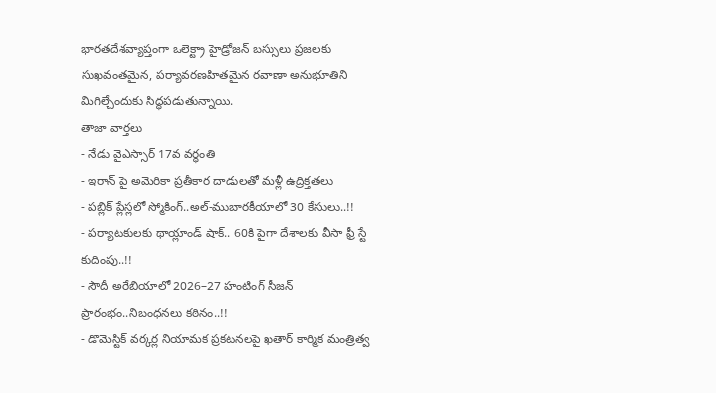భారతదేశవ్యాప్తంగా ఒలెక్ట్రా హైడ్రోజన్ బస్సులు ప్రజలకు సుఖవంతమైన, పర్యావరణహితమైన రవాణా అనుభూతిని మిగిల్చేందుకు సిద్ధపడుతున్నాయి.
తాజా వార్తలు
- నేడు వైఎస్సార్ 17వ వర్ధంతి
- ఇరాన్ పై అమెరికా ప్రతీకార దాడులతో మళ్లీ ఉద్రిక్తతలు
- పబ్లిక్ ప్లేస్లలో స్మోకింగ్..అల్-ముబారకీయాలో 30 కేసులు..!!
- పర్యాటకులకు థాయ్లాండ్ షాక్.. 60కి పైగా దేశాలకు వీసా ఫ్రీ స్టే కుదింపు..!!
- సౌదీ అరేబియాలో 2026–27 హంటింగ్ సీజన్ ప్రారంభం..నిబంధనలు కఠినం..!!
- డొమెస్టిక్ వర్కర్ల నియామక ప్రకటనలపై ఖతార్ కార్మిక మంత్రిత్వ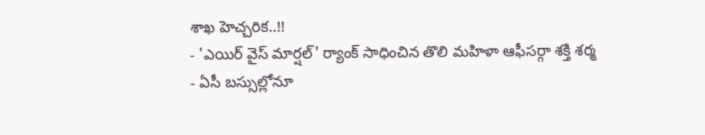శాఖ హెచ్చరిక..!!
- 'ఎయిర్ వైస్ మార్షల్' ర్యాంక్ సాధించిన తొలి మహిళా ఆఫీసర్గా శక్తి శర్మ
- ఏసీ బస్సుల్లోనూ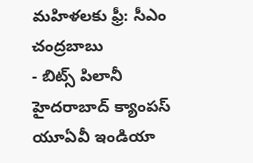మహిళలకు ఫ్రీ: సీఎం చంద్రబాబు
- బిట్స్ పిలానీ హైదరాబాద్ క్యాంపస్ యూఏవీ ఇండియా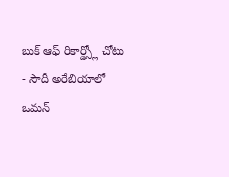బుక్ ఆఫ్ రికార్డ్స్లో చోటు
- సౌదీ అరేబియాలో ఒమన్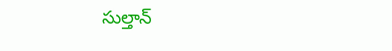సుల్తాన్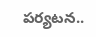పర్యటన..